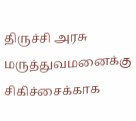திருச்சி அரசு மருத்துவமனைக்கு சிகிச்சைக்காக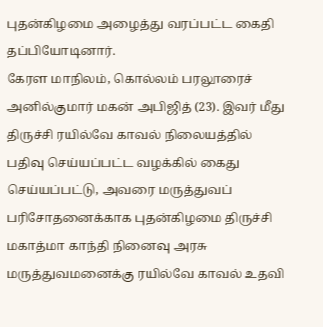புதன்கிழமை அழைத்து வரப்பட்ட கைதி தப்பியோடினார்.
கேரள மாநிலம், கொல்லம் பரலூரைச் அனில்குமார் மகன் அபிஜித் (23). இவர் மீது திருச்சி ரயில்வே காவல் நிலையத்தில் பதிவு செய்யப்பட்ட வழக்கில் கைது செய்யப்பட்டு, அவரை மருத்துவப் பரிசோதனைக்காக புதன்கிழமை திருச்சி மகாத்மா காந்தி நினைவு அரசு மருத்துவமனைக்கு ரயில்வே காவல் உதவி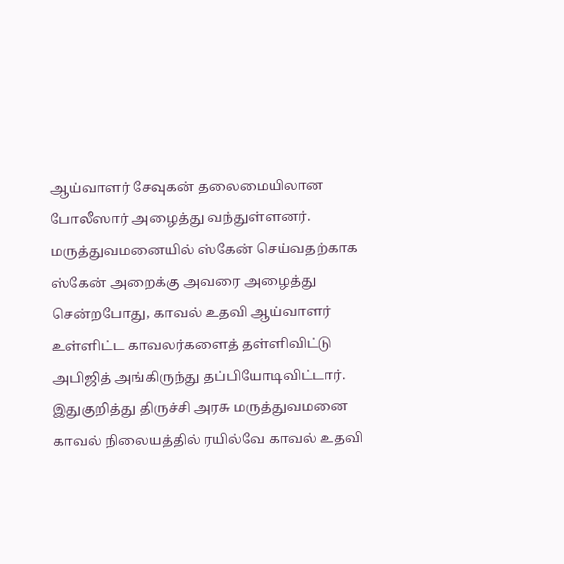ஆய்வாளர் சேவுகன் தலைமையிலான போலீஸார் அழைத்து வந்துள்ளனர்.
மருத்துவமனையில் ஸ்கேன் செய்வதற்காக ஸ்கேன் அறைக்கு அவரை அழைத்து சென்றபோது, காவல் உதவி ஆய்வாளர் உள்ளிட்ட காவலர்களைத் தள்ளிவிட்டு அபிஜித் அங்கிருந்து தப்பியோடிவிட்டார்.
இதுகுறித்து திருச்சி அரசு மருத்துவமனை காவல் நிலையத்தில் ரயில்வே காவல் உதவி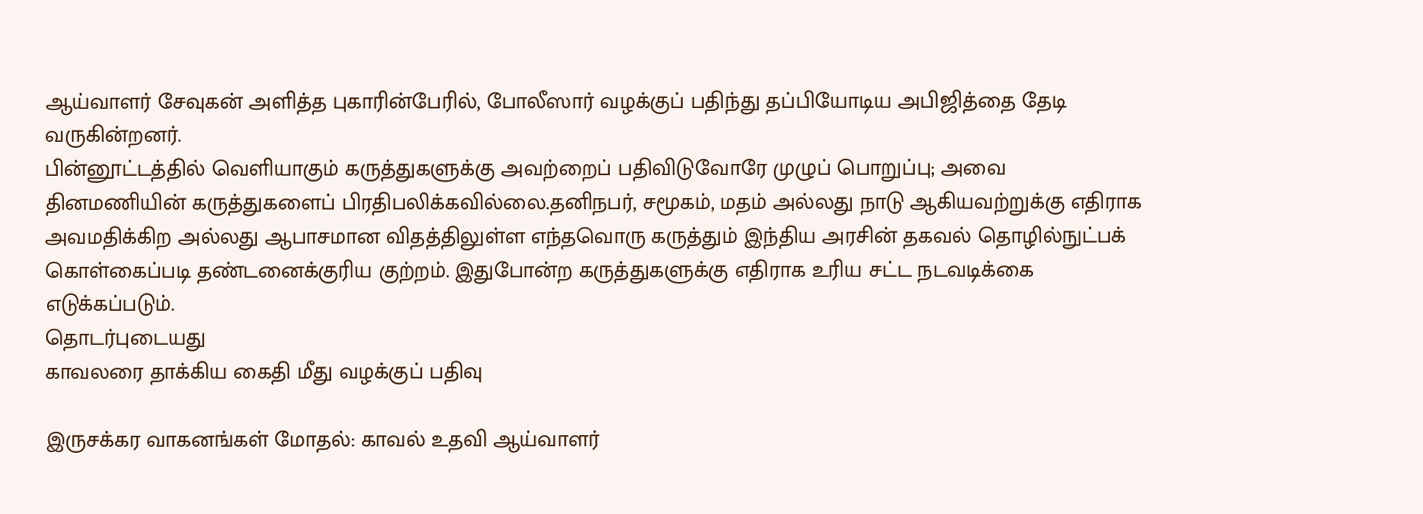ஆய்வாளர் சேவுகன் அளித்த புகாரின்பேரில், போலீஸார் வழக்குப் பதிந்து தப்பியோடிய அபிஜித்தை தேடி வருகின்றனர்.
பின்னூட்டத்தில் வெளியாகும் கருத்துகளுக்கு அவற்றைப் பதிவிடுவோரே முழுப் பொறுப்பு; அவை தினமணியின் கருத்துகளைப் பிரதிபலிக்கவில்லை.தனிநபர், சமூகம், மதம் அல்லது நாடு ஆகியவற்றுக்கு எதிராக அவமதிக்கிற அல்லது ஆபாசமான விதத்திலுள்ள எந்தவொரு கருத்தும் இந்திய அரசின் தகவல் தொழில்நுட்பக் கொள்கைப்படி தண்டனைக்குரிய குற்றம். இதுபோன்ற கருத்துகளுக்கு எதிராக உரிய சட்ட நடவடிக்கை எடுக்கப்படும்.
தொடர்புடையது
காவலரை தாக்கிய கைதி மீது வழக்குப் பதிவு

இருசக்கர வாகனங்கள் மோதல்: காவல் உதவி ஆய்வாளர்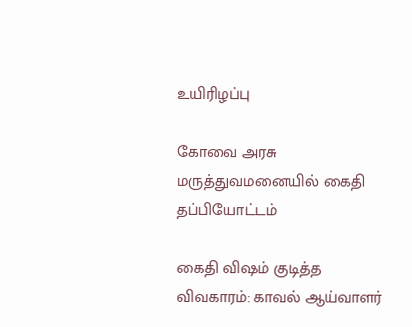உயிரிழப்பு

கோவை அரசு மருத்துவமனையில் கைதி தப்பியோட்டம்

கைதி விஷம் குடித்த விவகாரம்: காவல் ஆய்வாளர்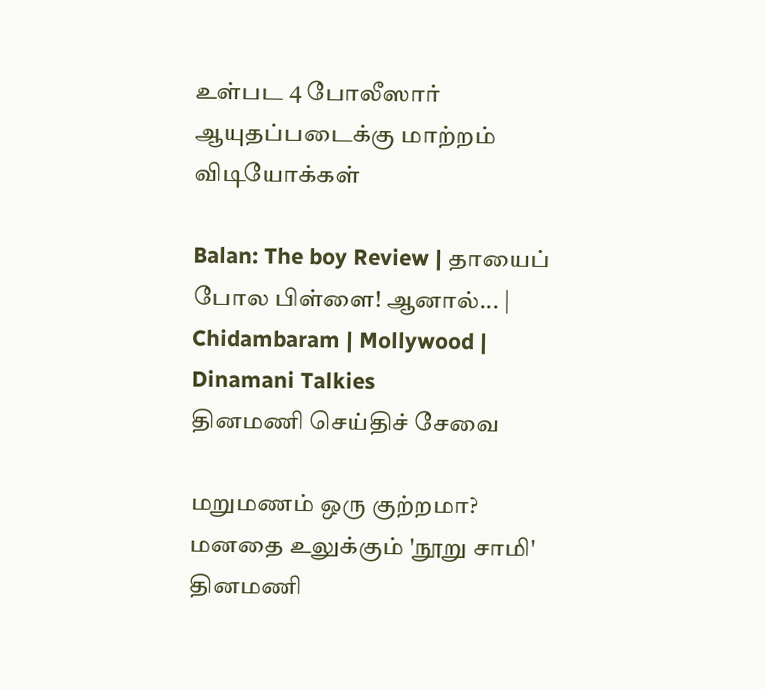உள்பட 4 போலீஸார் ஆயுதப்படைக்கு மாற்றம்
விடியோக்கள்

Balan: The boy Review | தாயைப் போல பிள்ளை! ஆனால்... | Chidambaram | Mollywood | Dinamani Talkies
தினமணி செய்திச் சேவை

மறுமணம் ஒரு குற்றமா? மனதை உலுக்கும் 'நூறு சாமி'
தினமணி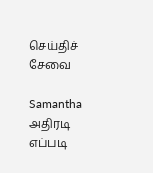செய்திச் சேவை

Samantha அதிரடி எப்படி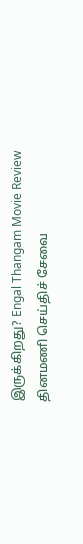இருக்கிறது? Engal Thangam Movie Review
தினமணி செய்திச் சேவை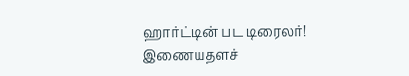ஹார்ட்டின் பட டிரைலர்!
இணையதளச்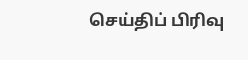செய்திப் பிரிவு